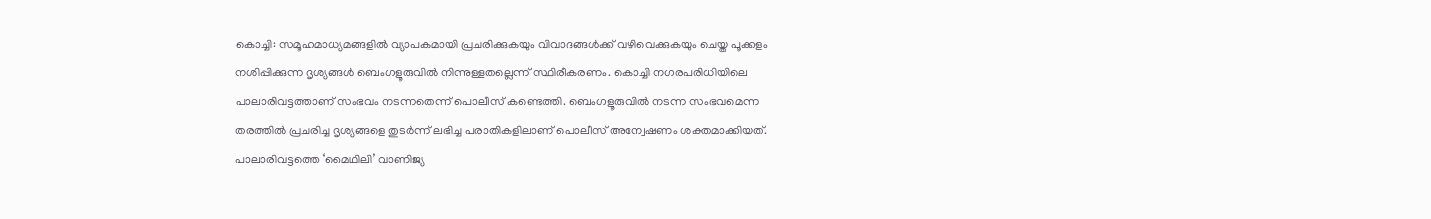കൊച്ചി: സമൂഹമാധ്യമങ്ങളിൽ വ്യാപകമായി പ്രചരിക്കുകയും വിവാദങ്ങൾക്ക് വഴിവെക്കുകയും ചെയ്ത പൂക്കളം നശിപ്പിക്കുന്ന ദൃശ്യങ്ങൾ ബെംഗളൂരുവിൽ നിന്നുള്ളതല്ലെന്ന് സ്ഥിരീകരണം. കൊച്ചി നഗരപരിധിയിലെ പാലാരിവട്ടത്താണ് സംഭവം നടന്നതെന്ന് പൊലീസ് കണ്ടെത്തി. ബെംഗളൂരുവിൽ നടന്ന സംഭവമെന്ന തരത്തിൽ പ്രചരിച്ച ദൃശ്യങ്ങളെ തുടർന്ന് ലഭിച്ച പരാതികളിലാണ് പൊലീസ് അന്വേഷണം ശക്തമാക്കിയത്.
പാലാരിവട്ടത്തെ ‘മൈഥിലി’ വാണിജ്യ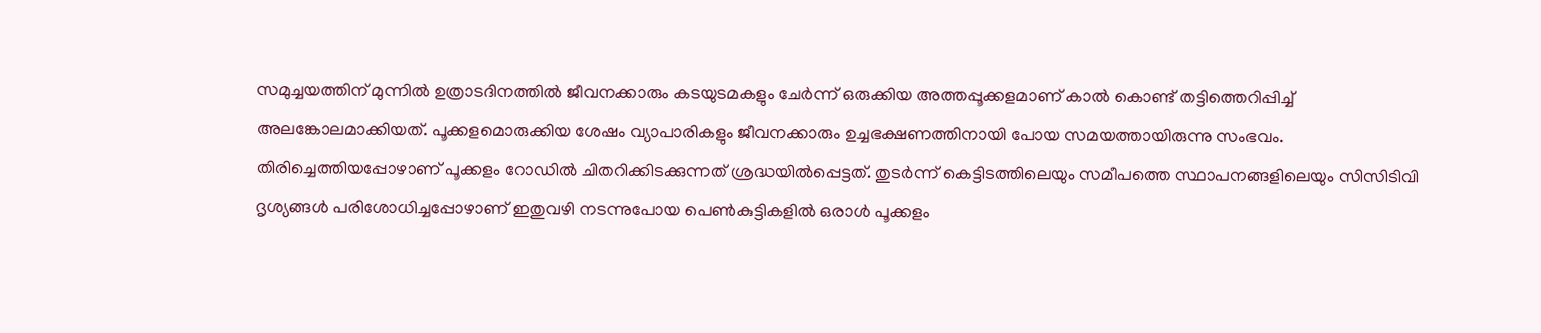സമുച്ചയത്തിന് മുന്നിൽ ഉത്രാടദിനത്തിൽ ജീവനക്കാരും കടയുടമകളും ചേർന്ന് ഒരുക്കിയ അത്തപ്പൂക്കളമാണ് കാൽ കൊണ്ട് തട്ടിത്തെറിപ്പിച്ച് അലങ്കോലമാക്കിയത്. പൂക്കളമൊരുക്കിയ ശേഷം വ്യാപാരികളും ജീവനക്കാരും ഉച്ചഭക്ഷണത്തിനായി പോയ സമയത്തായിരുന്നു സംഭവം.
തിരിച്ചെത്തിയപ്പോഴാണ് പൂക്കളം റോഡിൽ ചിതറിക്കിടക്കുന്നത് ശ്രദ്ധയിൽപ്പെട്ടത്. തുടർന്ന് കെട്ടിടത്തിലെയും സമീപത്തെ സ്ഥാപനങ്ങളിലെയും സിസിടിവി ദൃശ്യങ്ങൾ പരിശോധിച്ചപ്പോഴാണ് ഇതുവഴി നടന്നുപോയ പെൺകുട്ടികളിൽ ഒരാൾ പൂക്കളം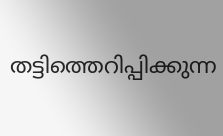തട്ടിത്തെറിപ്പിക്കുന്ന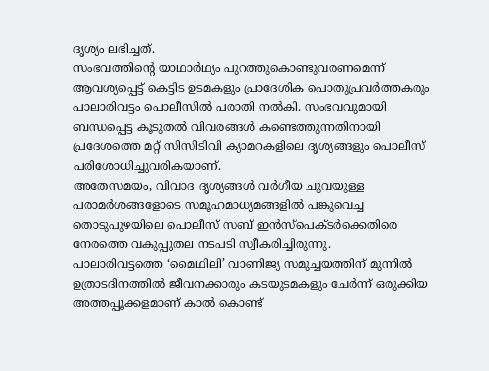ദൃശ്യം ലഭിച്ചത്.
സംഭവത്തിന്റെ യാഥാർഥ്യം പുറത്തുകൊണ്ടുവരണമെന്ന് ആവശ്യപ്പെട്ട് കെട്ടിട ഉടമകളും പ്രാദേശിക പൊതുപ്രവർത്തകരും പാലാരിവട്ടം പൊലീസിൽ പരാതി നൽകി. സംഭവവുമായി ബന്ധപ്പെട്ട കൂടുതൽ വിവരങ്ങൾ കണ്ടെത്തുന്നതിനായി പ്രദേശത്തെ മറ്റ് സിസിടിവി ക്യാമറകളിലെ ദൃശ്യങ്ങളും പൊലീസ് പരിശോധിച്ചുവരികയാണ്.
അതേസമയം, വിവാദ ദൃശ്യങ്ങൾ വർഗീയ ചുവയുള്ള പരാമർശങ്ങളോടെ സമൂഹമാധ്യമങ്ങളിൽ പങ്കുവെച്ച തൊടുപുഴയിലെ പൊലീസ് സബ് ഇൻസ്പെക്ടർക്കെതിരെ നേരത്തെ വകുപ്പുതല നടപടി സ്വീകരിച്ചിരുന്നു.
പാലാരിവട്ടത്തെ ‘മൈഥിലി’ വാണിജ്യ സമുച്ചയത്തിന് മുന്നിൽ ഉത്രാടദിനത്തിൽ ജീവനക്കാരും കടയുടമകളും ചേർന്ന് ഒരുക്കിയ അത്തപ്പൂക്കളമാണ് കാൽ കൊണ്ട്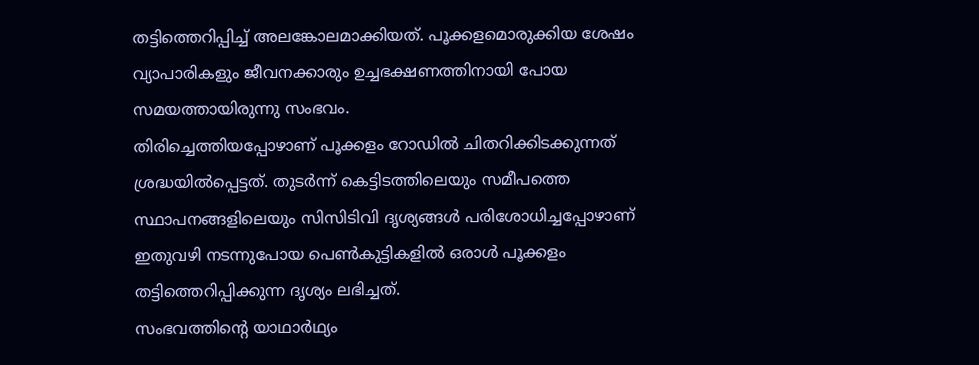തട്ടിത്തെറിപ്പിച്ച് അലങ്കോലമാക്കിയത്. പൂക്കളമൊരുക്കിയ ശേഷം വ്യാപാരികളും ജീവനക്കാരും ഉച്ചഭക്ഷണത്തിനായി പോയ സമയത്തായിരുന്നു സംഭവം.
തിരിച്ചെത്തിയപ്പോഴാണ് പൂക്കളം റോഡിൽ ചിതറിക്കിടക്കുന്നത് ശ്രദ്ധയിൽപ്പെട്ടത്. തുടർന്ന് കെട്ടിടത്തിലെയും സമീപത്തെ സ്ഥാപനങ്ങളിലെയും സിസിടിവി ദൃശ്യങ്ങൾ പരിശോധിച്ചപ്പോഴാണ് ഇതുവഴി നടന്നുപോയ പെൺകുട്ടികളിൽ ഒരാൾ പൂക്കളം തട്ടിത്തെറിപ്പിക്കുന്ന ദൃശ്യം ലഭിച്ചത്.
സംഭവത്തിന്റെ യാഥാർഥ്യം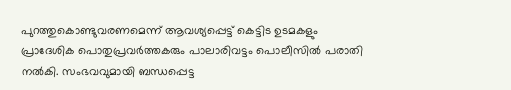പുറത്തുകൊണ്ടുവരണമെന്ന് ആവശ്യപ്പെട്ട് കെട്ടിട ഉടമകളും പ്രാദേശിക പൊതുപ്രവർത്തകരും പാലാരിവട്ടം പൊലീസിൽ പരാതി നൽകി. സംഭവവുമായി ബന്ധപ്പെട്ട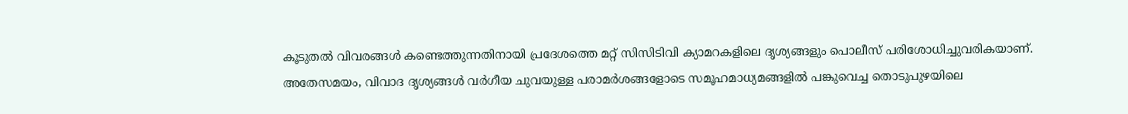കൂടുതൽ വിവരങ്ങൾ കണ്ടെത്തുന്നതിനായി പ്രദേശത്തെ മറ്റ് സിസിടിവി ക്യാമറകളിലെ ദൃശ്യങ്ങളും പൊലീസ് പരിശോധിച്ചുവരികയാണ്.
അതേസമയം, വിവാദ ദൃശ്യങ്ങൾ വർഗീയ ചുവയുള്ള പരാമർശങ്ങളോടെ സമൂഹമാധ്യമങ്ങളിൽ പങ്കുവെച്ച തൊടുപുഴയിലെ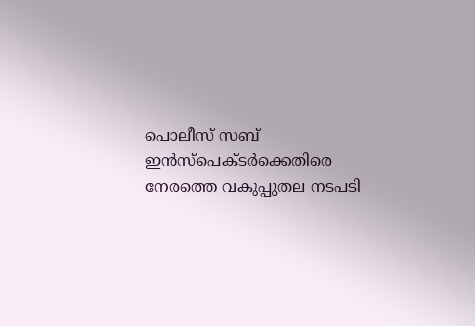പൊലീസ് സബ് ഇൻസ്പെക്ടർക്കെതിരെ നേരത്തെ വകുപ്പുതല നടപടി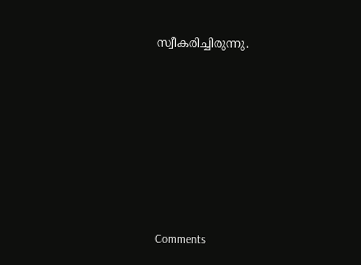സ്വീകരിച്ചിരുന്നു.







Comments